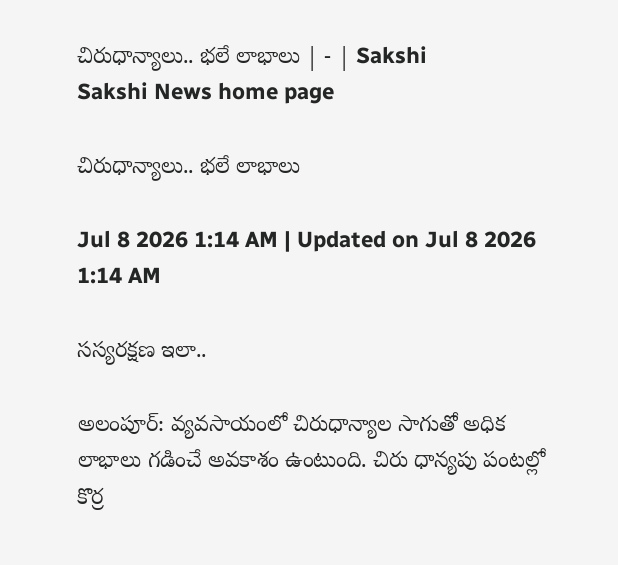చిరుధాన్యాలు.. భలే లాభాలు | - | Sakshi
Sakshi News home page

చిరుధాన్యాలు.. భలే లాభాలు

Jul 8 2026 1:14 AM | Updated on Jul 8 2026 1:14 AM

సస్యరక్షణ ఇలా..

అలంపూర్‌: వ్యవసాయంలో చిరుధాన్యాల సాగుతో అధిక లాభాలు గడించే అవకాశం ఉంటుంది. చిరు ధాన్యపు పంటల్లో కొర్ర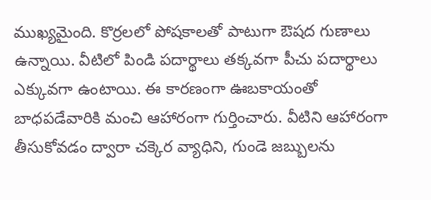ముఖ్యమైంది. కొర్రలలో పోషకాలతో పాటుగా ఔషద గుణాలు ఉన్నాయి. వీటిలో పిండి పదార్థాలు తక్కవగా పీచు పదార్థాలు ఎక్కువగా ఉంటాయి. ఈ కారణంగా ఊబకాయంతో బాధపడేవారికి మంచి ఆహారంగా గుర్తించారు. వీటిని ఆహారంగా తీసుకోవడం ద్వారా చక్కెర వ్యాధిని, గుండె జబ్బులను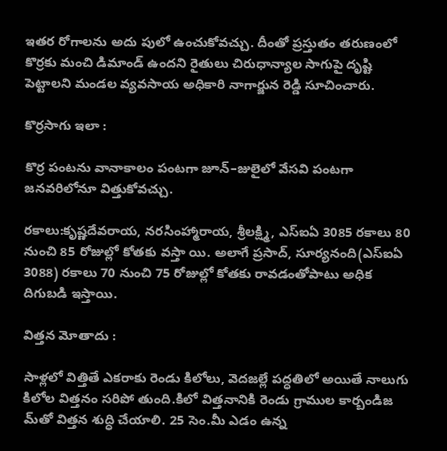ఇతర రోగాలను అదు పులో ఉంచుకోవచ్చు. దీంతో ప్రస్తుతం తరుణంలో కొర్రకు మంచి డిమాండ్‌ ఉందని రైతులు చిరుధాన్యాల సాగుపై దృష్టి పెట్టాలని మండల వ్యవసాయ అధికారి నాగార్జున రెడ్డి సూచించారు.

కొర్రసాగు ఇలా :

కొర్ర పంటను వానాకాలం పంటగా జూన్‌–జులైలో వేసవి పంటగా జనవరిలోనూ విత్తుకోవచ్చు.

రకాలు:కృష్ణదేవరాయ, నరసింహ్మారాయ, శ్రీలక్ష్మి, ఎస్‌ఐఏ 3085 రకాలు 80 నుంచి 85 రోజుల్లో కోతకు వస్తా యి. అలాగే ప్రసాద్‌, సూర్యనంది(ఎస్‌ఐఏ 3088) రకాలు 70 నుంచి 75 రోజుల్లో కోతకు రావడంతోపాటు అధిక దిగుబడి ఇస్తాయి.

విత్తన మోతాదు :

సాళ్లలో విత్తితే ఎకరాకు రెండు కిలోలు, వెదజల్లే పద్ధతిలో అయితే నాలుగు కిలోల విత్తనం సరిపో తుంది.కిలో విత్తనానికి రెండు గ్రాముల కార్బండిజ మ్‌తో విత్తన శుద్ధి చేయాలి. 25 సెం.మీ ఎడం ఉన్న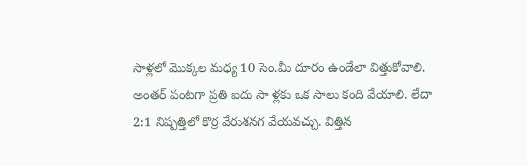సాళ్లలో మొక్కల మధ్య 10 సెం.మీ దూరం ఉండేలా విత్తుకోవాలి. అంతర్‌ పంటగా ప్రతి ఐదు సా ళ్లకు ఒక సాలు కంది వేయాలి. లేదా 2:1 నిష్పత్తిలో కొర్ర వేరుశనగ వేయవచ్చు. విత్తిన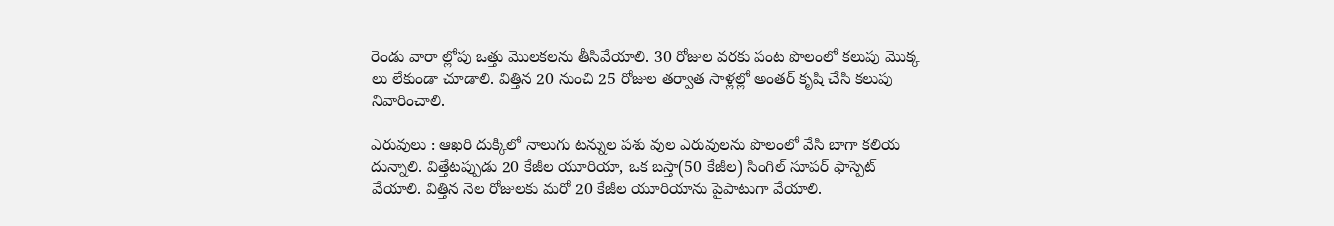రెండు వారా ల్లోపు ఒత్తు మొలకలను తీసివేయాలి. 30 రోజుల వరకు పంట పొలంలో కలుపు మొక్క లు లేకుండా చూడాలి. విత్తిన 20 నుంచి 25 రోజుల తర్వాత సాళ్లల్లో అంతర్‌ కృషి చేసి కలుపు నివారించాలి.

ఎరువులు : ఆఖరి దుక్కిలో నాలుగు టన్నుల పశు వుల ఎరువులను పొలంలో వేసి బాగా కలియ దున్నాలి. విత్తేటప్పుడు 20 కేజీల యూరియా, ఒక బస్తా(50 కేజీల) సింగిల్‌ సూపర్‌ ఫాస్పెట్‌ వేయాలి. విత్తిన నెల రోజులకు మరో 20 కేజీల యూరియాను పైపాటుగా వేయాలి.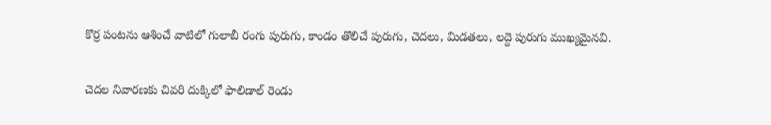కొర్ర పంటను ఆశించే వాటిలో గులాబీ రంగు పురుగు, కాండం తొలిచే పురుగు, చెదలు, మిడతలు, లద్దె పురుగు ముఖ్యమైనవి.

చెదల నివారణకు చివరి దుక్కిలో ఫాలిడాల్‌ రెండు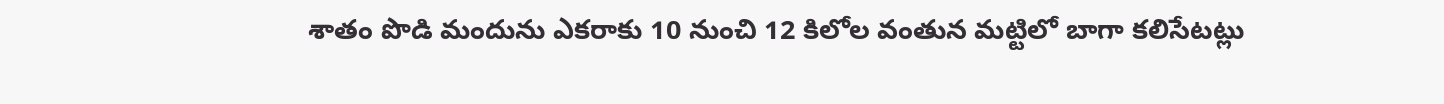శాతం పొడి మందును ఎకరాకు 10 నుంచి 12 కిలోల వంతున మట్టిలో బాగా కలిసేటట్లు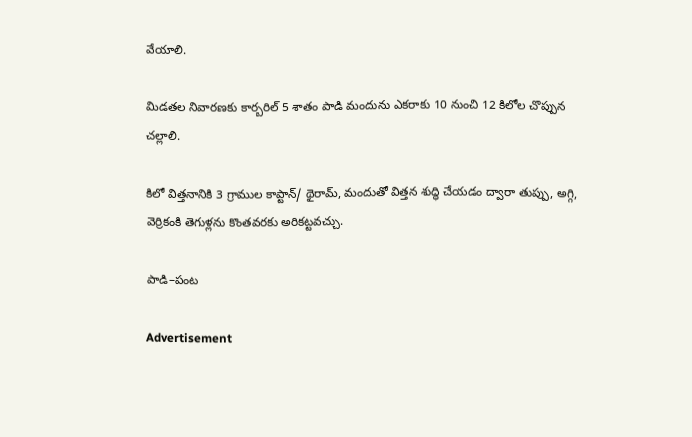వేయాలి.

మిడతల నివారణకు కార్బరిల్‌ 5 శాతం పాడి మందును ఎకరాకు 10 నుంచి 12 కిలోల చొప్పున చల్లాలి.

కిలో విత్తనానికి 3 గ్రాముల కాప్టాన్‌/ థైరామ్‌, మందుతో విత్తన శుద్ధి చేయడం ద్వారా తుప్పు, అగ్గి, వెర్రికంకి తెగుళ్లను కొంతవరకు అరికట్టవచ్చు.

పాడి–పంట

Advertisement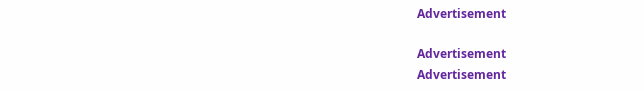Advertisement

Advertisement
Advertisement